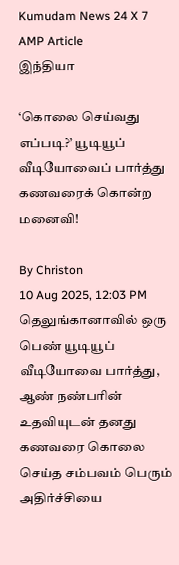Kumudam News 24 X 7 AMP Article
இந்தியா

‘கொலை செய்வது எப்படி?’ யூடியூப் வீடியோவைப் பார்த்து கணவரைக் கொன்ற மனைவி!

By Christon
10 Aug 2025, 12:03 PM
தெலுங்கானாவில் ஒரு பெண் யூடியூப் வீடியோவை பார்த்து, ஆண் நண்பரின் உதவியுடன் தனது கணவரை கொலை செய்த சம்பவம் பெரும் அதிர்ச்சியை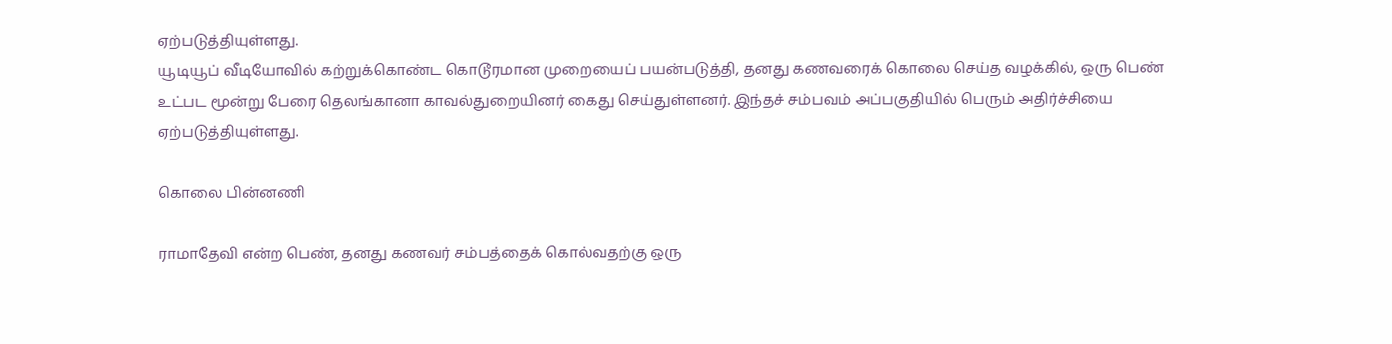ஏற்படுத்தியுள்ளது.
யூடியூப் வீடியோவில் கற்றுக்கொண்ட கொடூரமான முறையைப் பயன்படுத்தி, தனது கணவரைக் கொலை செய்த வழக்கில், ஒரு பெண் உட்பட மூன்று பேரை தெலங்கானா காவல்துறையினர் கைது செய்துள்ளனர். இந்தச் சம்பவம் அப்பகுதியில் பெரும் அதிர்ச்சியை ஏற்படுத்தியுள்ளது.

கொலை பின்னணி

ராமாதேவி என்ற பெண், தனது கணவர் சம்பத்தைக் கொல்வதற்கு ஒரு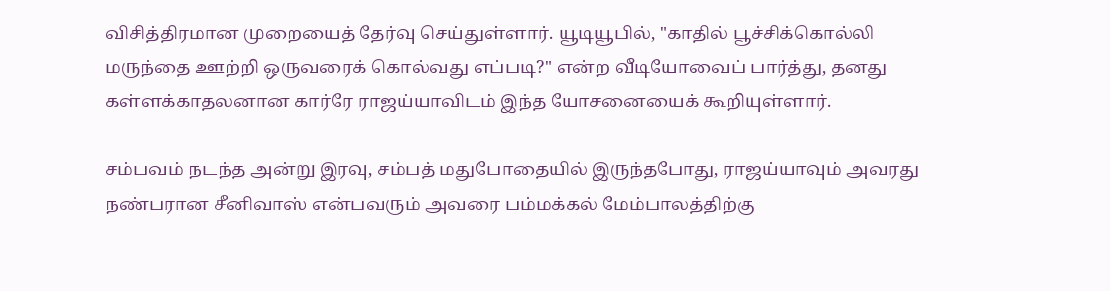விசித்திரமான முறையைத் தேர்வு செய்துள்ளார். யூடியூபில், "காதில் பூச்சிக்கொல்லி மருந்தை ஊற்றி ஒருவரைக் கொல்வது எப்படி?" என்ற வீடியோவைப் பார்த்து, தனது கள்ளக்காதலனான கார்ரே ராஜய்யாவிடம் இந்த யோசனையைக் கூறியுள்ளார்.

சம்பவம் நடந்த அன்று இரவு, சம்பத் மதுபோதையில் இருந்தபோது, ராஜய்யாவும் அவரது நண்பரான சீனிவாஸ் என்பவரும் அவரை பம்மக்கல் மேம்பாலத்திற்கு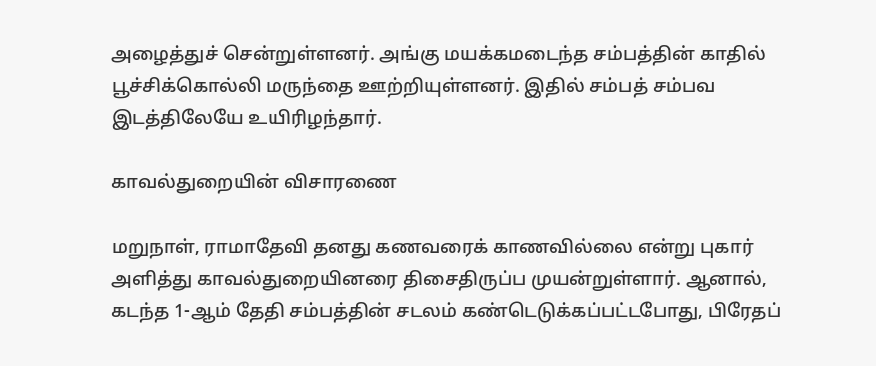அழைத்துச் சென்றுள்ளனர். அங்கு மயக்கமடைந்த சம்பத்தின் காதில் பூச்சிக்கொல்லி மருந்தை ஊற்றியுள்ளனர். இதில் சம்பத் சம்பவ இடத்திலேயே உயிரிழந்தார்.

காவல்துறையின் விசாரணை

மறுநாள், ராமாதேவி தனது கணவரைக் காணவில்லை என்று புகார் அளித்து காவல்துறையினரை திசைதிருப்ப முயன்றுள்ளார். ஆனால், கடந்த 1-ஆம் தேதி சம்பத்தின் சடலம் கண்டெடுக்கப்பட்டபோது, பிரேதப்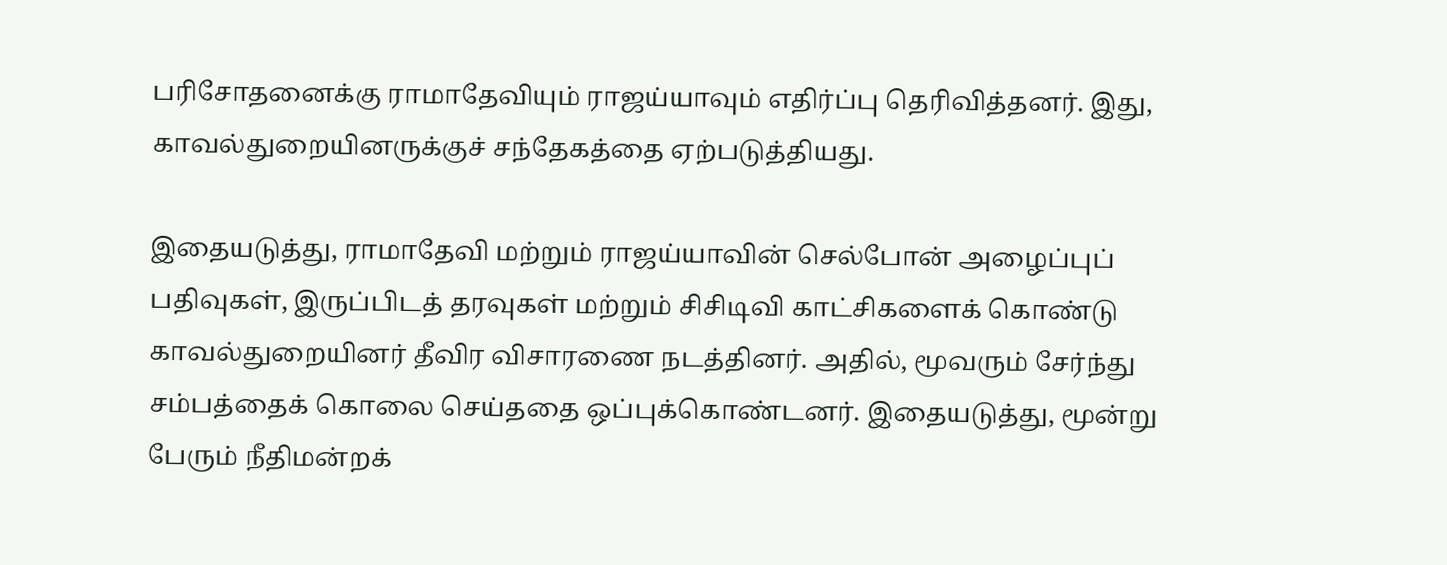பரிசோதனைக்கு ராமாதேவியும் ராஜய்யாவும் எதிர்ப்பு தெரிவித்தனர். இது, காவல்துறையினருக்குச் சந்தேகத்தை ஏற்படுத்தியது.

இதையடுத்து, ராமாதேவி மற்றும் ராஜய்யாவின் செல்போன் அழைப்புப் பதிவுகள், இருப்பிடத் தரவுகள் மற்றும் சிசிடிவி காட்சிகளைக் கொண்டு காவல்துறையினர் தீவிர விசாரணை நடத்தினர். அதில், மூவரும் சேர்ந்து சம்பத்தைக் கொலை செய்ததை ஒப்புக்கொண்டனர். இதையடுத்து, மூன்று பேரும் நீதிமன்றக்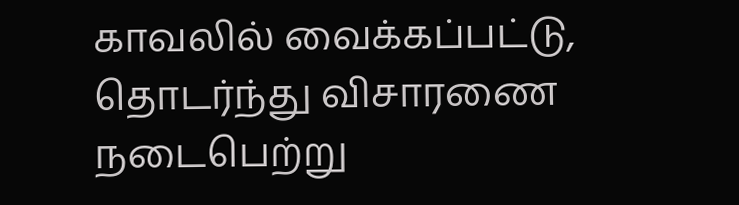காவலில் வைக்கப்பட்டு, தொடர்ந்து விசாரணை நடைபெற்று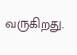வருகிறது.